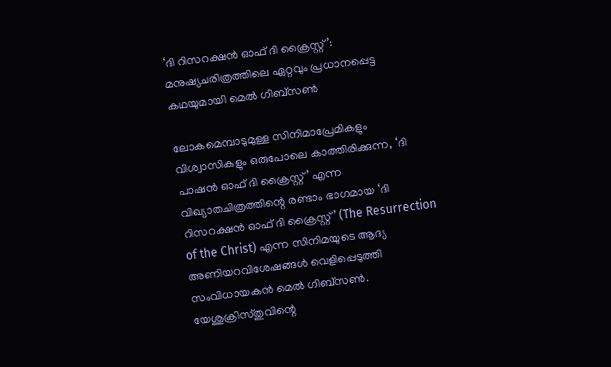‘ദി റിസറക്ഷൻ ഓഫ് ദി ക്രൈസ്റ്റ്’: മനുഷ്യചരിത്രത്തിലെ ഏറ്റവും പ്രധാനപ്പെട്ട കഥയുമായി മെൽ ഗിബ്സൺ

ലോകമെമ്പാടുമുള്ള സിനിമാപ്രേമികളും വിശ്വാസികളും ഒരുപോലെ കാത്തിരിക്കുന്ന, ‘ദി പാഷൻ ഓഫ് ദി ക്രൈസ്റ്റ്’ എന്ന വിഖ്യാതചിത്രത്തിന്റെ രണ്ടാം ഭാഗമായ ‘ദി റിസറക്ഷൻ ഓഫ് ദി ക്രൈസ്റ്റ്’ (The Resurrection of the Christ) എന്ന സിനിമയുടെ ആദ്യ അണിയറവിശേഷങ്ങൾ വെളിപ്പെടുത്തി സംവിധായകൻ മെൽ ഗിബ്സൺ. യേശുക്രിസ്തുവിന്റെ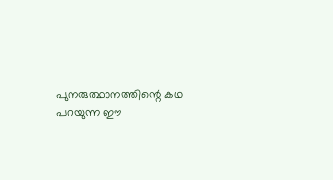പുനരുത്ഥാനത്തിന്റെ കഥ പറയുന്ന ഈ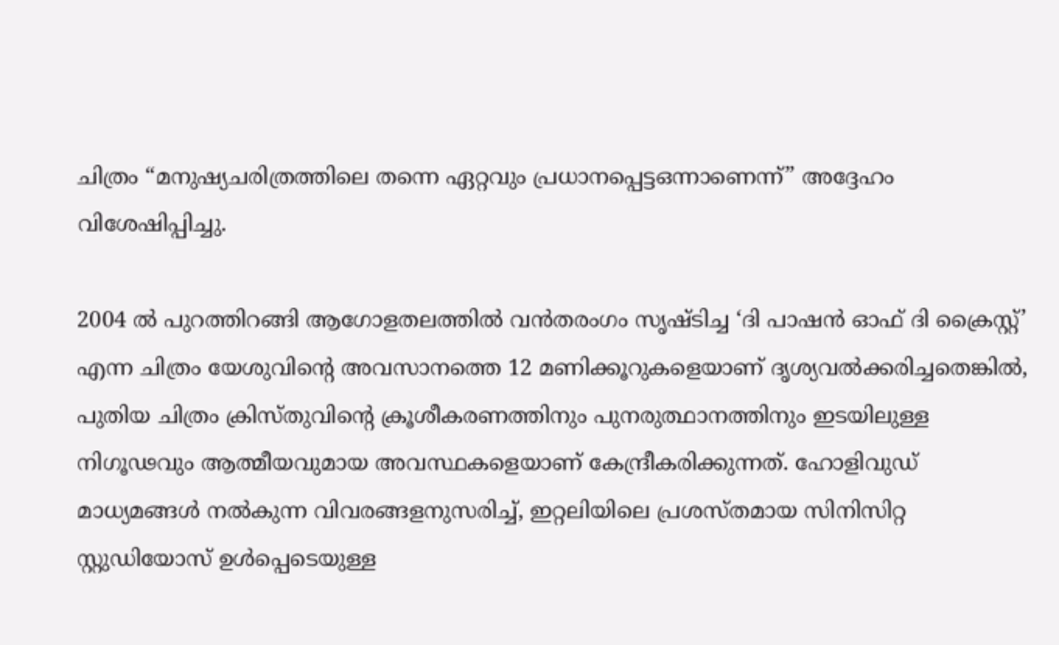ചിത്രം “മനുഷ്യചരിത്രത്തിലെ തന്നെ ഏറ്റവും പ്രധാനപ്പെട്ടഒന്നാണെന്ന്” അദ്ദേഹം വിശേഷിപ്പിച്ചു.

2004 ൽ പുറത്തിറങ്ങി ആഗോളതലത്തിൽ വൻതരംഗം സൃഷ്ടിച്ച ‘ദി പാഷൻ ഓഫ് ദി ക്രൈസ്റ്റ്’ എന്ന ചിത്രം യേശുവിന്റെ അവസാനത്തെ 12 മണിക്കൂറുകളെയാണ് ദൃശ്യവൽക്കരിച്ചതെങ്കിൽ, പുതിയ ചിത്രം ക്രിസ്തുവിന്റെ ക്രൂശീകരണത്തിനും പുനരുത്ഥാനത്തിനും ഇടയിലുള്ള നിഗൂഢവും ആത്മീയവുമായ അവസ്ഥകളെയാണ് കേന്ദ്രീകരിക്കുന്നത്. ഹോളിവുഡ് മാധ്യമങ്ങൾ നൽകുന്ന വിവരങ്ങളനുസരിച്ച്, ഇറ്റലിയിലെ പ്രശസ്തമായ സിനിസിറ്റ സ്റ്റുഡിയോസ് ഉൾപ്പെടെയുള്ള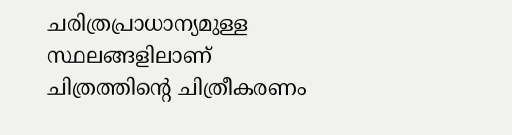ചരിത്രപ്രാധാന്യമുള്ള സ്ഥലങ്ങളിലാണ് ചിത്രത്തിന്റെ ചിത്രീകരണം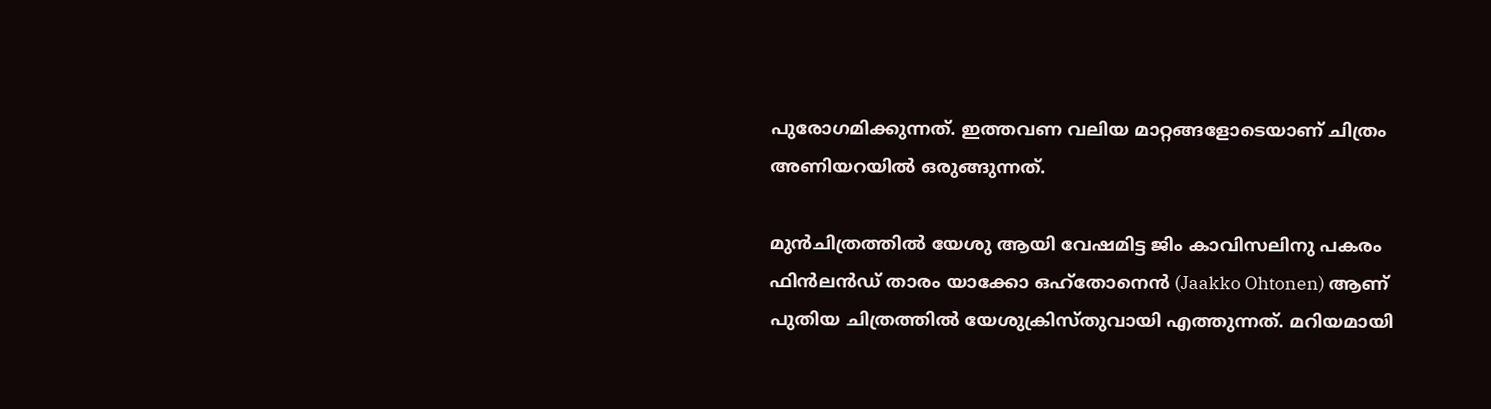പുരോഗമിക്കുന്നത്. ഇത്തവണ വലിയ മാറ്റങ്ങളോടെയാണ് ചിത്രം അണിയറയിൽ ഒരുങ്ങുന്നത്.

മുൻചിത്രത്തിൽ യേശു ആയി വേഷമിട്ട ജിം കാവിസലിനു പകരം ഫിൻലൻഡ് താരം യാക്കോ ഒഹ്തോനെൻ (Jaakko Ohtonen) ആണ് പുതിയ ചിത്രത്തിൽ യേശുക്രിസ്തുവായി എത്തുന്നത്. മറിയമായി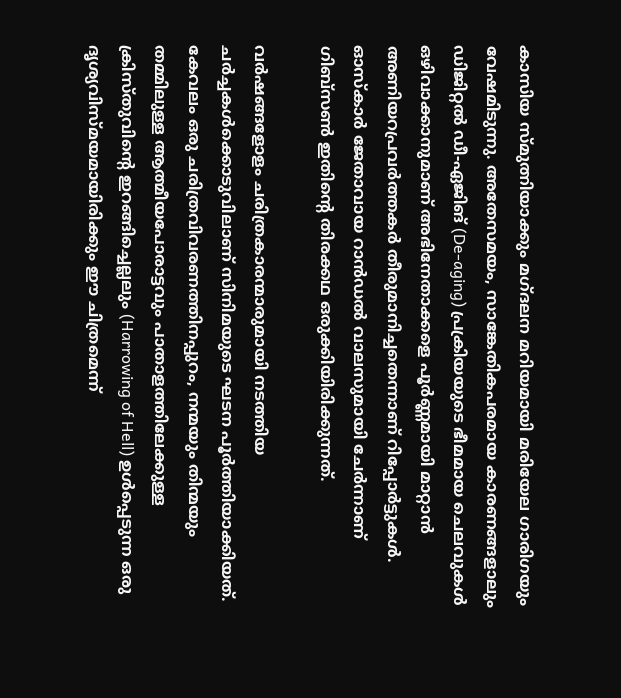കാസിയ സ്മുത്നിയാക്കും മഗ്ദലന മറിയമായി മരിയേല ഗാരിഗയും വേഷമിടുന്നു. അതേസമയം, സാങ്കേതികപരമായ കാരണങ്ങളാലും ഡിജിറ്റൽ ഡീ-ഏജിങ് (De-aging) പ്രക്രിയയുടെ ഭീമമായ ചെലവുകൾ ഒഴിവാക്കാനുമാണ് അഭിനേതാക്കളെ പൂർണ്ണമായി മാറ്റാൻ അണിയറപ്രവർത്തകർ തീരുമാനിച്ചതെന്നാണ് റിപ്പോർട്ടുകൾ. ഓസ്കാർ ജേതാവായ റാൻഡൽ വാലസുമായി ചേർന്നാണ് ഗിബ്സൺ ഇതിന്റെ തിരക്കഥ ഒരുക്കിയിരിക്കുന്നത്.

വർഷങ്ങളോളം ചരിത്രകാരന്മാരുമായി നടത്തിയ ചർച്ചകൾക്കൊടുവിലാണ് സിനിമയുടെ ഘടന പൂർത്തിയാക്കിയത്. കേവലം ഒരു ചരിത്രവിവരണത്തിനപ്പുറം, നന്മയും തിന്മയും തമ്മിലുള്ള ആത്മീയപോരാട്ടവും പാതാളത്തിലേക്കുള്ള ക്രിസ്തുവിന്റെ ഇറങ്ങിച്ചെല്ലലും (Harrowing of Hell) ഉൾപ്പെടുന്ന ഒരു ദൃശ്യവിസ്മയമായിരിക്കും ഈ ചിത്രമെന്ന്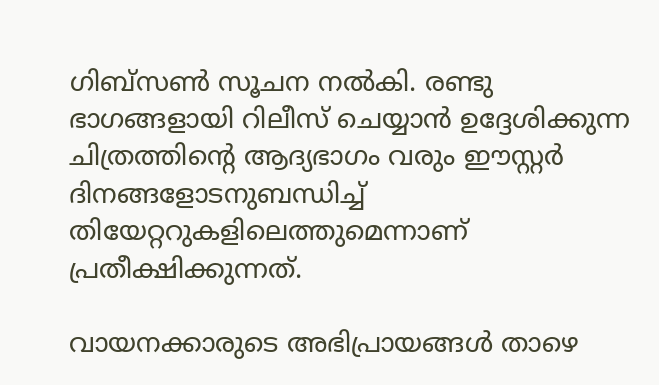ഗിബ്സൺ സൂചന നൽകി. രണ്ടു ഭാഗങ്ങളായി റിലീസ് ചെയ്യാൻ ഉദ്ദേശിക്കുന്ന ചിത്രത്തിന്റെ ആദ്യഭാഗം വരും ഈസ്റ്റർ ദിനങ്ങളോടനുബന്ധിച്ച് തിയേറ്ററുകളിലെത്തുമെന്നാണ് പ്രതീക്ഷിക്കുന്നത്.

വായനക്കാരുടെ അഭിപ്രായങ്ങൾ താഴെ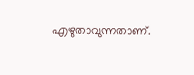എഴുതാവുന്നതാണ്.